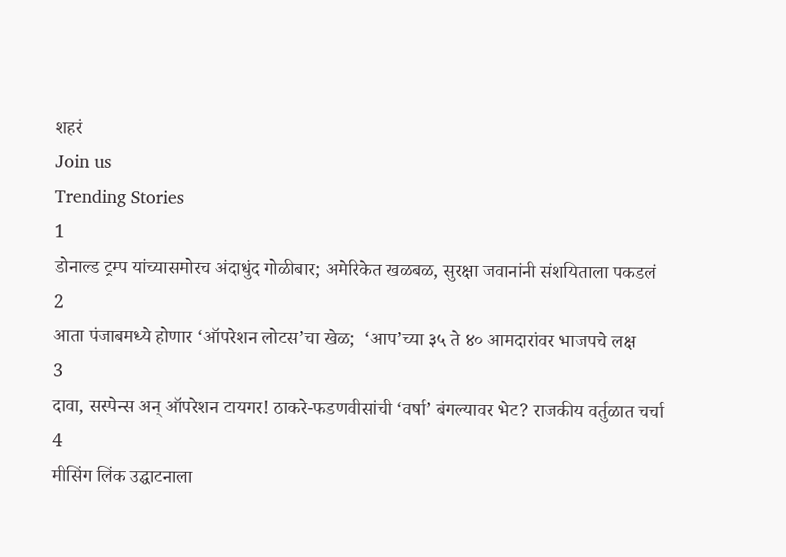शहरं
Join us
Trending Stories
1
डोनाल्ड ट्रम्प यांच्यासमोरच अंदाधुंद गोळीबार; अमेरिकेत खळबळ, सुरक्षा जवानांनी संशयिताला पकडलं
2
आता पंजाबमध्ये होणार ‘ऑपरेशन लोटस’चा खेळ;  ‘आप’च्या ३५ ते ४० आमदारांवर भाजपचे लक्ष
3
दावा, सस्पेन्स अन् ऑपरेशन टायगर! ठाकरे-फडणवीसांची ‘वर्षा’ बंगल्यावर भेट? राजकीय वर्तुळात चर्चा
4
मीसिंग लिंक उद्घाटनाला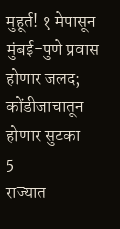मुहूर्त! १ मेपासून मुंबई-पुणे प्रवास होणार जलद; कोंडीजाचातून होणार सुटका
5
राज्यात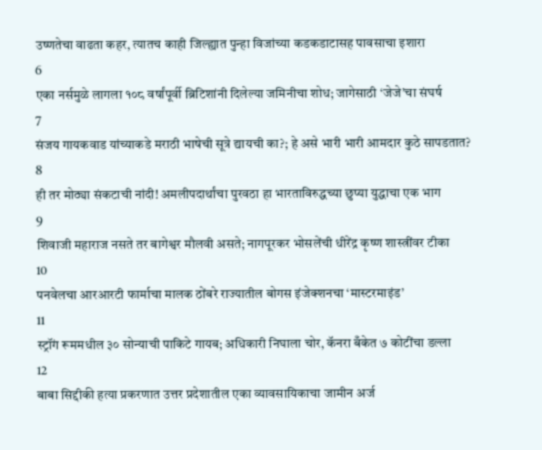उष्णतेचा वाढता कहर, त्यातच काही जिल्ह्यात पुन्हा विजांच्या कडकडाटासह पावसाचा इशारा
6
एका नर्समुळे लागला १०८ वर्षांपूर्वी ब्रिटिशांनी दिलेल्या जमिनीचा शोध; जागेसाठी ‘जेजे’चा संघर्ष
7
संजय गायकवाड यांच्याकडे मराठी भाषेची सूत्रे द्यायची का?; हे असे भारी भारी आमदार कुठे सापडतात?
8
ही तर मोठ्या संकटाची नांदी! अमलीपदार्थांचा पुरवठा हा भारताविरुद्धच्या छुप्या युद्धाचा एक भाग
9
शिवाजी महाराज नसते तर बागेश्वर मौलवी असते; नागपूरकर भोसलेंची धीरेंद्र कृष्ण शास्त्रींवर टीका
10
पनवेलचा आरआरटी फार्माचा मालक ठोंबरे राज्यातील बोगस इंजेक्शनचा ‘मास्टरमाइंड’
11
स्ट्रॉंग रूममधील ३० सोन्याची पाकिटे गायब; अधिकारी निघाला चोर, कॅनरा बँकेत ७ कोटींचा डल्ला
12
बाबा सिद्दीकी हत्या प्रकरणात उत्तर प्रदेशातील एका व्यावसायिकाचा जामीन अर्ज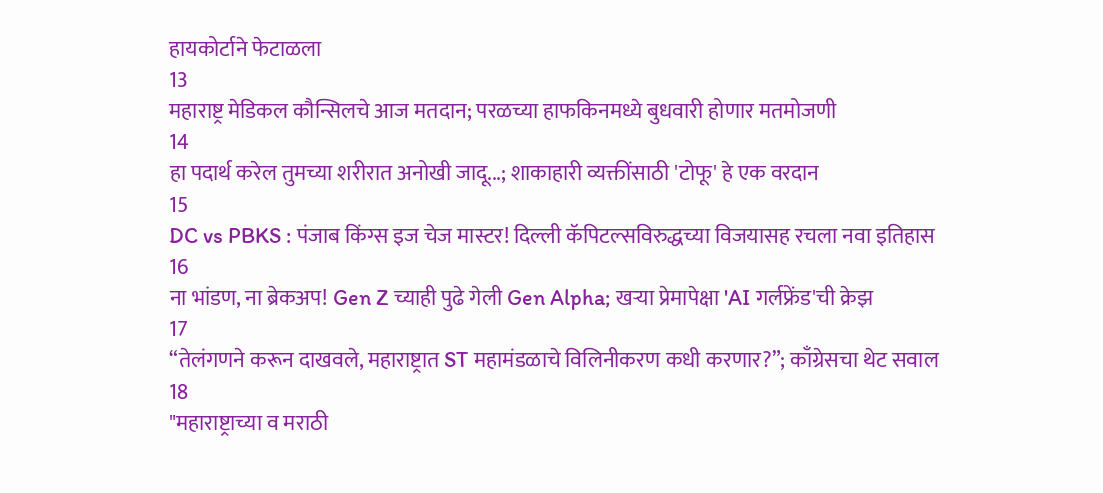हायकोर्टाने फेटाळला
13
महाराष्ट्र मेडिकल कौन्सिलचे आज मतदान; परळच्या हाफकिनमध्ये बुधवारी होणार मतमोजणी
14
हा पदार्थ करेल तुमच्या शरीरात अनोखी जादू...; शाकाहारी व्यक्तींसाठी 'टोफू' हे एक वरदान
15
DC vs PBKS : पंजाब किंग्स इज चेज मास्टर! दिल्ली कॅपिटल्सविरुद्धच्या विजयासह रचला नवा इतिहास
16
ना भांडण, ना ब्रेकअप! Gen Z च्याही पुढे गेली Gen Alpha; खऱ्या प्रेमापेक्षा 'AI गर्लफ्रेंड'ची क्रेझ
17
“तेलंगणने करून दाखवले, महाराष्ट्रात ST महामंडळाचे विलिनीकरण कधी करणार?”; काँग्रेसचा थेट सवाल
18
"महाराष्ट्राच्या व मराठी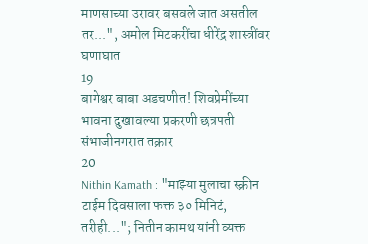माणसाच्या उरावर बसवले जात असतील तर...", अमोल मिटकरींचा धीरेंद्र शास्त्रींवर घणाघात
19
बागेश्वर बाबा अडचणीत! शिवप्रेमींच्या भावना दुखावल्या प्रकरणी छत्रपती संभाजीनगरात तक्रार
20
Nithin Kamath : "माझ्या मुलाचा स्क्रीन टाईम दिवसाला फक्त ३० मिनिटं, तरीही..."; नितीन कामथ यांनी व्यक्त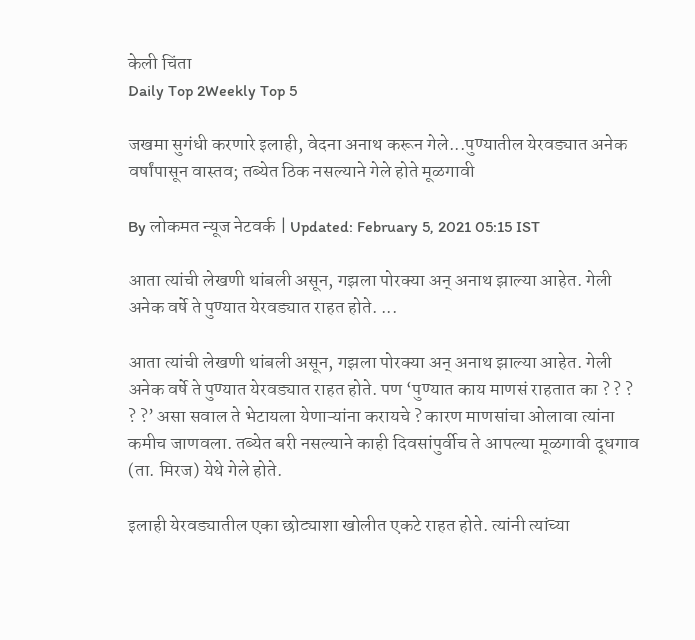केली चिंता
Daily Top 2Weekly Top 5

जखमा सुगंधी करणारे इलाही, वेदना अनाथ करून गेले...पुण्यातील येरवड्यात अनेक वर्षांपासून वास्तव; तब्येत ठिक नसल्याने गेले होते मूळगावी

By लोकमत न्यूज नेटवर्क | Updated: February 5, 2021 05:15 IST

आता त्यांची लेखणी थांबली असून, गझला पोरक्या अन‌् अनाथ झाल्या आहेत. गेली अनेक वर्षे ते पुण्यात येरवड्यात राहत होते. ...

आता त्यांची लेखणी थांबली असून, गझला पोरक्या अन‌् अनाथ झाल्या आहेत. गेली अनेक वर्षे ते पुण्यात येरवड्यात राहत होते. पण ‘पुण्यात काय माणसं राहतात का ? ? ? ? ?’ असा सवाल ते भेटायला येणाऱ्यांना करायचे ? कारण माणसांचा ओलावा त्यांना कमीच जाणवला. तब्येत बरी नसल्याने काही दिवसांपुर्वीच ते आपल्या मूळगावी दूधगाव (ता. मिरज) येथे गेले होते.

इलाही येरवड्यातील एका छोट्याशा खोलीत एकटे राहत होते. त्यांनी त्यांच्या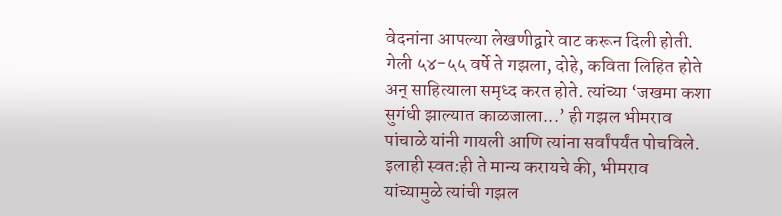वेदनांना आपल्या लेखणीद्वारे वाट करून दिली होती. गेली ५४-५५ वर्षे ते गझला, दोहे, कविता लिहित होते अन‌् साहित्याला समृध्द करत होते. त्यांच्या ‘जखमा कशा सुगंधी झाल्यात काळजाला...’ ही गझल भीमराव पांचाळे यांनी गायली आणि त्यांना सर्वांपर्यंत पोचविले. इलाही स्वत:ही ते मान्य करायचे की, भीमराव यांच्यामुळे त्यांची गझल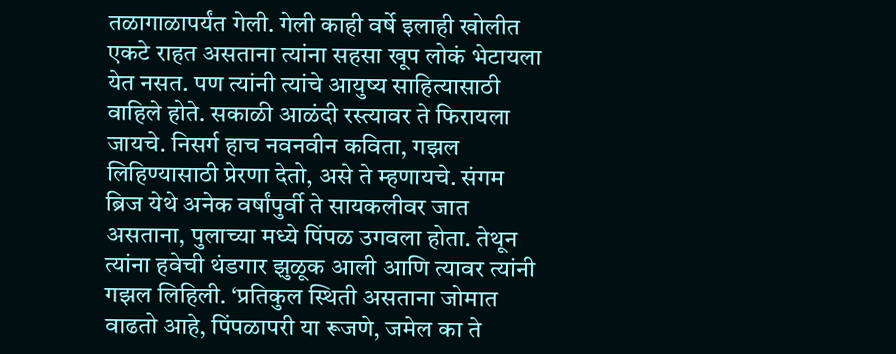तळागाळापर्यंत गेली. गेली काही वर्षे इलाही खोलीत एकटे राहत असताना त्यांना सहसा खूप लोकं भेटायला येत नसत. पण त्यांनी त्यांचे आयुष्य साहित्यासाठी वाहिले होते. सकाळी आळंदी रस्त्यावर ते फिरायला जायचे. निसर्ग हाच नवनवीन कविता, गझल लिहिण्यासाठी प्रेरणा देतो, असे ते म्हणायचे. संगम ब्रिज येथे अनेक वर्षांपुर्वी ते सायकलीवर जात असताना, पुलाच्या मध्ये पिंपळ उगवला होता. तेथून त्यांना हवेची थंडगार झुळूक आली आणि त्यावर त्यांनी गझल लिहिली. ‘प्रतिकुल स्थिती असताना जोमात वाढतो आहे, पिंपळापरी या रूजणे, जमेल का ते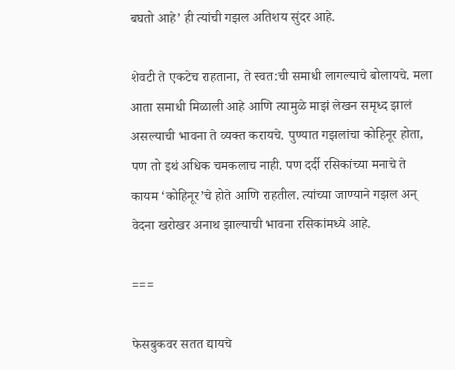बघतो आहे’ ही त्यांची गझल अतिशय सुंदर आहे.

शेवटी ते एकटेच राहताना, ते स्वत:ची समाधी लागल्याचे बोलायचे. मला आता समाधी मिळाली आहे आणि त्यामुळे माझं लेखन समृध्द झालं असल्याची भावना ते व्यक्त करायचे. पुण्यात गझलांचा कोहिनूर होता, पण तो इथं अधिक चमकलाच नाही. पण दर्दी रसिकांच्या मनाचे ते कायम ‘कोहिनूर’चे होते आणि राहतील. त्यांच्या जाण्याने गझल अन‌् वेदना खरोखर अनाथ झाल्याची भावना रसिकांमध्ये आहे.

===

फेसबुकवर सतत द्यायचे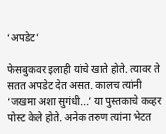‘अपडेट’

फेसबुकवर इलाही यांचे खाते होते. त्यावर ते सतत अपडेट देत असत. कालच त्यांनी ‘जखमा अशा सुगंधी...’ या पुस्तकाचे कव्हर पोस्ट केले होते. अनेक तरुण त्यांना भेटत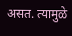असत. त्यामुळे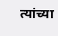त्यांच्या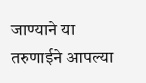जाण्याने या तरुणाईने आपल्या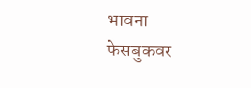भावना फेसबुकवर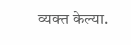व्यक्त केल्या.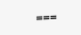===